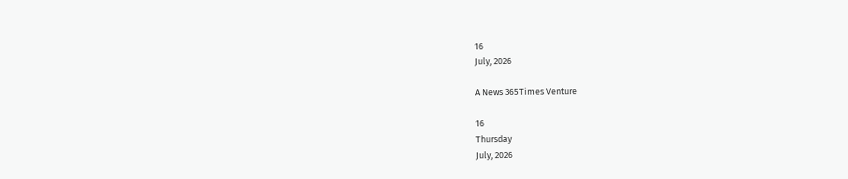16
July, 2026

A News 365Times Venture

16
Thursday
July, 2026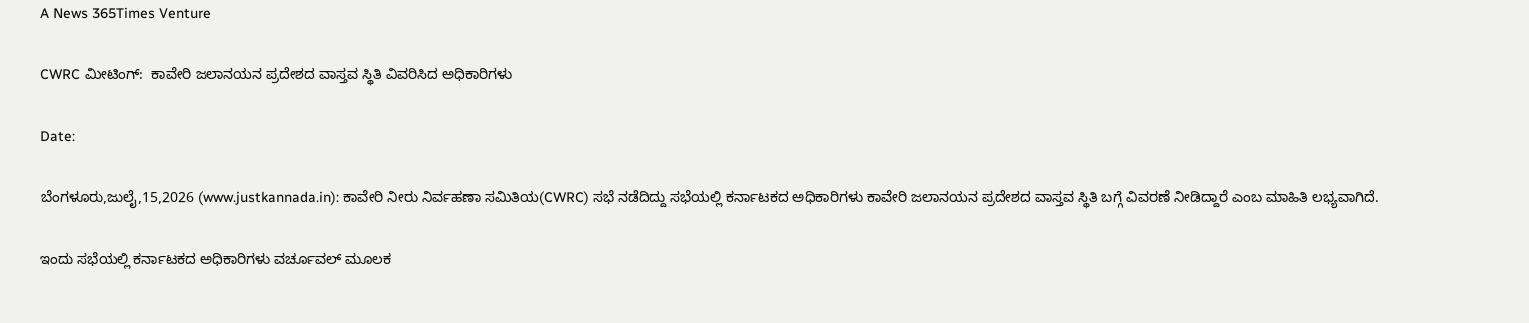A News 365Times Venture

CWRC ಮೀಟಿಂಗ್:  ಕಾವೇರಿ ಜಲಾನಯನ ಪ್ರದೇಶದ ವಾಸ್ತವ ಸ್ಥಿತಿ ವಿವರಿಸಿದ ಅಧಿಕಾರಿಗಳು

Date:

ಬೆಂಗಳೂರು,ಜುಲೈ,15,2026 (www.justkannada.in): ಕಾವೇರಿ ನೀರು ನಿರ್ವಹಣಾ ಸಮಿತಿಯ(CWRC) ಸಭೆ ನಡೆದಿದ್ದು ಸಭೆಯಲ್ಲಿ ಕರ್ನಾಟಕದ ಅಧಿಕಾರಿಗಳು ಕಾವೇರಿ ಜಲಾನಯನ ಪ್ರದೇಶದ ವಾಸ್ತವ ಸ್ಥಿತಿ ಬಗ್ಗೆ ವಿವರಣೆ ನೀಡಿದ್ದಾರೆ ಎಂಬ ಮಾಹಿತಿ ಲಭ್ಯವಾಗಿದೆ.

ಇಂದು ಸಭೆಯಲ್ಲಿ ಕರ್ನಾಟಕದ ಅಧಿಕಾರಿಗಳು ವರ್ಚೂವಲ್ ಮೂಲಕ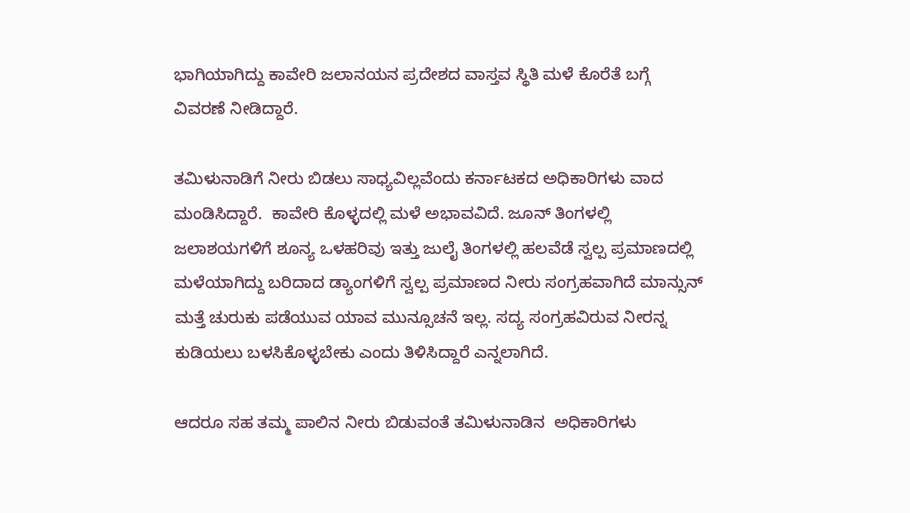ಭಾಗಿಯಾಗಿದ್ದು ಕಾವೇರಿ ಜಲಾನಯನ ಪ್ರದೇಶದ ವಾಸ್ತವ ಸ್ಥಿತಿ ಮಳೆ ಕೊರೆತೆ ಬಗ್ಗೆ ವಿವರಣೆ ನೀಡಿದ್ದಾರೆ.

ತಮಿಳುನಾಡಿಗೆ ನೀರು ಬಿಡಲು ಸಾಧ್ಯವಿಲ್ಲವೆಂದು ಕರ್ನಾಟಕದ ಅಧಿಕಾರಿಗಳು ವಾದ ಮಂಡಿಸಿದ್ದಾರೆ.  ಕಾವೇರಿ ಕೊಳ್ಳದಲ್ಲಿ ಮಳೆ ಅಭಾವವಿದೆ. ಜೂನ್ ತಿಂಗಳಲ್ಲಿ ಜಲಾಶಯಗಳಿಗೆ ಶೂನ್ಯ ಒಳಹರಿವು ಇತ್ತು ಜುಲೈ ತಿಂಗಳಲ್ಲಿ ಹಲವೆಡೆ ಸ್ವಲ್ಪ ಪ್ರಮಾಣದಲ್ಲಿ ಮಳೆಯಾಗಿದ್ದು ಬರಿದಾದ ಡ್ಯಾಂಗಳಿಗೆ ಸ್ವಲ್ಪ ಪ್ರಮಾಣದ ನೀರು ಸಂಗ್ರಹವಾಗಿದೆ ಮಾನ್ಸುನ್ ಮತ್ತೆ ಚುರುಕು ಪಡೆಯುವ ಯಾವ ಮುನ್ಸೂಚನೆ ಇಲ್ಲ. ಸದ್ಯ ಸಂಗ್ರಹವಿರುವ ನೀರನ್ನ ಕುಡಿಯಲು ಬಳಸಿಕೊಳ್ಳಬೇಕು ಎಂದು ತಿಳಿಸಿದ್ದಾರೆ ಎನ್ನಲಾಗಿದೆ.

ಆದರೂ ಸಹ ತಮ್ಮ ಪಾಲಿನ ನೀರು ಬಿಡುವಂತೆ ತಮಿಳುನಾಡಿನ  ಅಧಿಕಾರಿಗಳು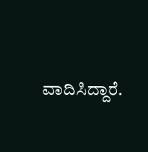ವಾದಿಸಿದ್ದಾರೆ.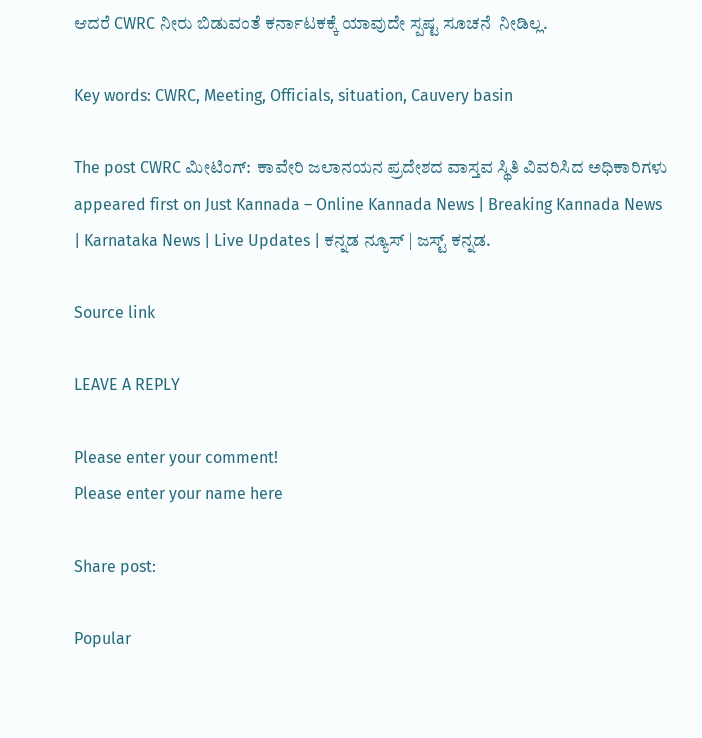ಆದರೆ CWRC ನೀರು ಬಿಡುವಂತೆ ಕರ್ನಾಟಕಕ್ಕೆ ಯಾವುದೇ ಸ್ಪಷ್ಟ ಸೂಚನೆ  ನೀಡಿಲ್ಲ.

Key words: CWRC, Meeting, Officials, situation, Cauvery basin

The post CWRC ಮೀಟಿಂಗ್:  ಕಾವೇರಿ ಜಲಾನಯನ ಪ್ರದೇಶದ ವಾಸ್ತವ ಸ್ಥಿತಿ ವಿವರಿಸಿದ ಅಧಿಕಾರಿಗಳು appeared first on Just Kannada – Online Kannada News | Breaking Kannada News | Karnataka News | Live Updates | ಕನ್ನಡ ನ್ಯೂಸ್ | ಜಸ್ಟ್ ಕನ್ನಡ.

Source link

LEAVE A REPLY

Please enter your comment!
Please enter your name here

Share post:

Popular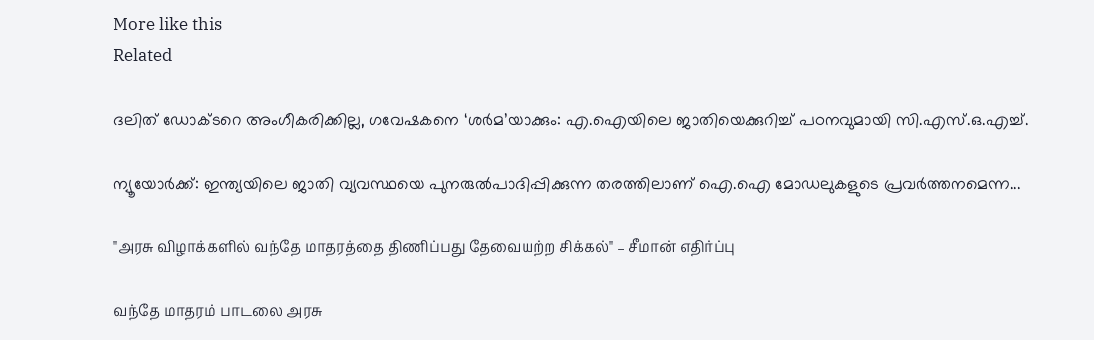More like this
Related

ദലിത് ഡോക്ടറെ അംഗീകരിക്കില്ല, ഗവേഷകനെ ‘ശര്‍മ’യാക്കും: എ.ഐയിലെ ജാതിയെക്കുറിച്ച് പഠനവുമായി സി.എസ്.ഒ.എച്ച്.

ന്യൂയോര്‍ക്ക്: ഇന്ത്യയിലെ ജാതി വ്യവസ്ഥയെ പുനരുല്‍പാദിപ്പിക്കുന്ന തരത്തിലാണ് ഐ.ഐ മോഡലുകളുടെ പ്രവര്‍ത്തനമെന്ന...

"அரசு விழாக்களில் வந்தே மாதரத்தை திணிப்பது தேவையற்ற சிக்கல்" – சீமான் எதிர்ப்பு

வந்தே மாதரம் பாடலை அரசு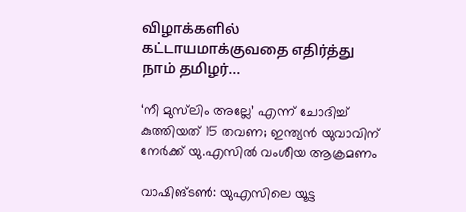விழாக்களில் கட்டாயமாக்குவதை எதிர்த்து நாம் தமிழர்...

‘നീ മുസ്‌ലിം അല്ലേ’ എന്ന് ചോദിച്ച് കുത്തിയത് 15 തവണ; ഇന്ത്യന്‍ യുവാവിന് നേര്‍ക്ക് യു.എസില്‍ വംശീയ ആക്രമണം

വാഷിങ്ടണ്‍: യുഎസിലെ യൂട്ട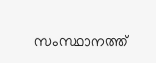സംസ്ഥാനത്ത്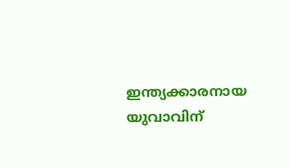ഇന്ത്യക്കാരനായ യുവാവിന്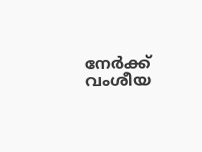നേര്‍ക്ക് വംശീയ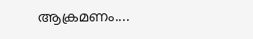ആക്രമണം....